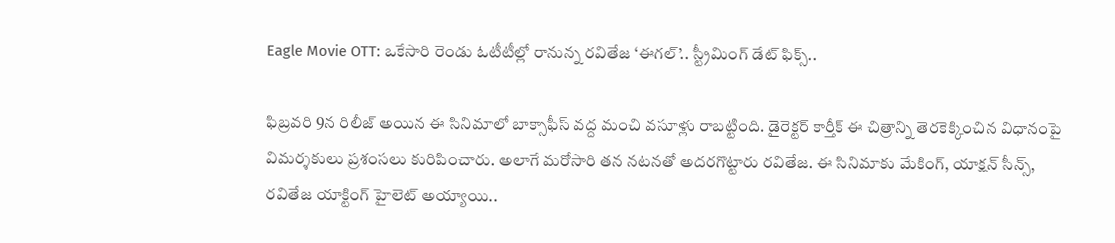Eagle Movie OTT: ఒకేసారి రెండు ఓటీటీల్లో రానున్న రవితేజ ‘ఈగల్’.. స్ట్రీమింగ్ డేట్ ఫిక్స్..

ఫిబ్రవరి 9న రిలీజ్ అయిన ఈ సినిమాలో బాక్సాఫీస్ వద్ద మంచి వసూళ్లు రాబట్టింది. డైరెక్టర్ కార్తీక్ ఈ చిత్రాన్ని తెరకెక్కించిన విధానంపై విమర్శకులు ప్రశంసలు కురిపించారు. అలాగే మరోసారి తన నటనతో అదరగొట్టారు రవితేజ. ఈ సినిమాకు మేకింగ్, యాక్షన్ సీన్స్, రవితేజ యాక్టింగ్ హైలెట్ అయ్యాయి..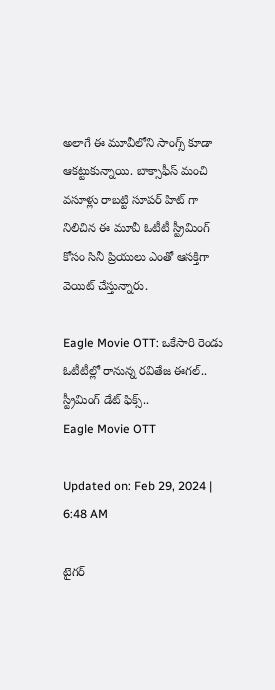అలాగే ఈ మూవీలోని సాంగ్స్ కూడా ఆకట్టుకున్నాయి. బాక్సాఫీస్ మంచి వసూళ్లు రాబట్టి సూపర్ హిట్ గా నిలిచిన ఈ మూవీ ఓటీటీ స్ట్రీమింగ్ కోసం సినీ ప్రియులు ఎంతో ఆసక్తిగా వెయిట్ చేస్తున్నారు.

Eagle Movie OTT: ఒకేసారి రెండు ఓటీటీల్లో రానున్న రవితేజ ఈగల్.. స్ట్రీమింగ్ డేట్ ఫిక్స్..
Eagle Movie OTT

Updated on: Feb 29, 2024 | 6:48 AM

టైగర్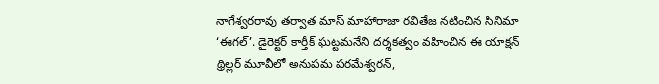నాగేశ్వరరావు తర్వాత మాస్ మాహారాజా రవితేజ నటించిన సినిమా ‘ఈగల్’. డైరెక్టర్ కార్తీక్ ఘట్టమనేని దర్శకత్వం వహించిన ఈ యాక్షన్ థ్రిల్లర్ మూవీలో అనుపమ పరమేశ్వరన్,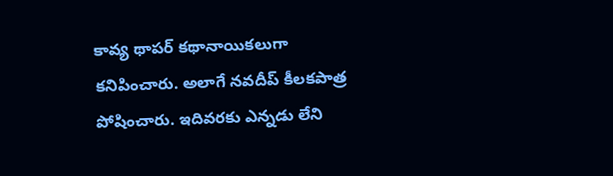కావ్య థాపర్ కథానాయికలుగా కనిపించారు. అలాగే నవదీప్ కీలకపాత్ర పోషించారు. ఇదివరకు ఎన్నడు లేని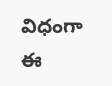విధంగా ఈ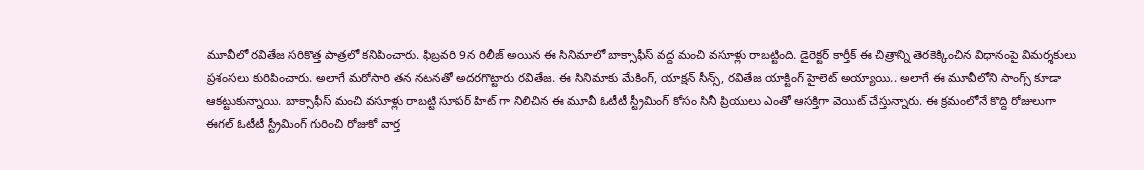మూవీలో రవితేజ సరికొత్త పాత్రలో కనిపించారు. ఫిబ్రవరి 9న రిలీజ్ అయిన ఈ సినిమాలో బాక్సాఫీస్ వద్ద మంచి వసూళ్లు రాబట్టింది. డైరెక్టర్ కార్తీక్ ఈ చిత్రాన్ని తెరకెక్కించిన విధానంపై విమర్శకులు ప్రశంసలు కురిపించారు. అలాగే మరోసారి తన నటనతో అదరగొట్టారు రవితేజ. ఈ సినిమాకు మేకింగ్, యాక్షన్ సీన్స్, రవితేజ యాక్టింగ్ హైలెట్ అయ్యాయి.. అలాగే ఈ మూవీలోని సాంగ్స్ కూడా ఆకట్టుకున్నాయి. బాక్సాఫీస్ మంచి వసూళ్లు రాబట్టి సూపర్ హిట్ గా నిలిచిన ఈ మూవీ ఓటీటీ స్ట్రీమింగ్ కోసం సినీ ప్రియులు ఎంతో ఆసక్తిగా వెయిట్ చేస్తున్నారు. ఈ క్రమంలోనే కొద్ది రోజులుగా ఈగల్ ఓటీటీ స్ట్రీమింగ్ గురించి రోజుకో వార్త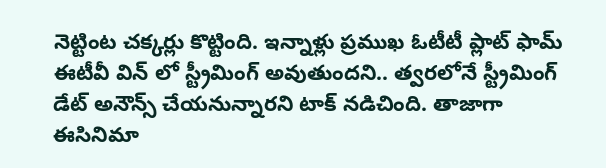నెట్టింట చక్కర్లు కొట్టింది. ఇన్నాళ్లు ప్రముఖ ఓటీటీ ప్లాట్ ఫామ్ ఈటీవీ విన్ లో స్ట్రీమింగ్ అవుతుందని.. త్వరలోనే స్ట్రీమింగ్ డేట్ అనౌన్స్ చేయనున్నారని టాక్ నడిచింది. తాజాగా ఈసినిమా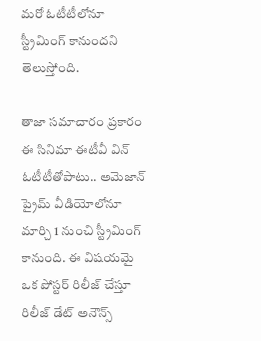మరో ఓటీటీలోనూ స్ట్రీమింగ్ కానుందని తెలుస్తోంది.

తాజా సమాచారం ప్రకారం ఈ సినిమా ఈటీవీ విన్ ఓటీటీతోపాటు.. అమెజాన్ ప్రైమ్ వీడియోలోనూ మార్చి 1 నుంచి స్ట్రీమింగ్ కానుంది. ఈ విషయమై ఒక పోస్టర్ రిలీజ్ చేస్తూ రిలీజ్ డేట్ అనౌన్స్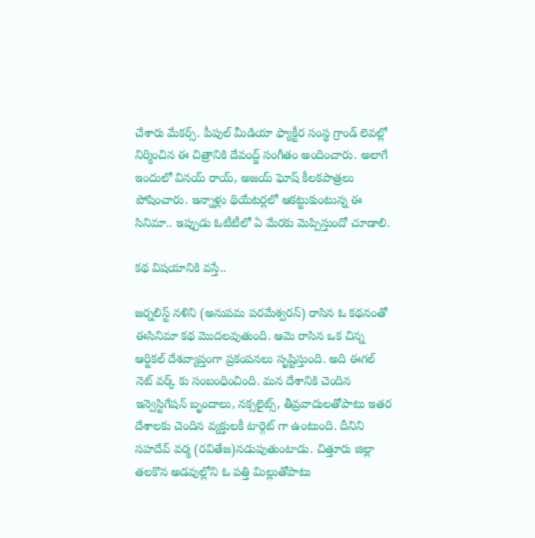చేశారు మేకర్స్. పీపుల్ మీడియా ఫ్యాక్టీర సంస్థ గ్రాండ్ లెవల్లో నిర్మించిన ఈ చిత్రానికి దేవంద్జ్ సంగీతం అందించారు. అలాగే ఇందులో వినయ్ రాయ్, అజయ్ ఘోష్ కీలకపాత్రలు పోషించారు. ఇన్నాళ్లు థియేటర్లలో ఆకట్టుకుంటున్న ఈ సినిమా.. ఇప్పుడు ఓటీటీలో ఏ మేరకు మెప్పిస్తుందో చూడాలి.

కథ విషయానికి వస్తే..

జర్నలిస్ట్ నళిని (అనుపమ పరమేశ్వరన్) రాసిన ఓ కథనంతో ఈసినిమా కథ మొదలవుతుంది. ఆమె రాసిన ఒక చిన్న ఆర్టికల్ దేశవ్యాప్తంగా ప్రకంపనలు సృష్టిస్తుంది. అది ఈగల్ నెట్ వర్క్ కు సంబంధించింది. మన దేశానికి చెందిన ఇన్వెస్టిగేషన్ బృందాలు, నక్సలైట్స్, తీవ్రవాదులతోపాటు ఇతర దేశాలకు చెందిన వ్యక్తులకీ టార్గెట్ గా ఉంటుంది. దీనిని సహదేవ్ వర్మ (రవితేజ)నడుపుతుంటాడు. చిత్తూరు జిల్లా తలకొన అడవుల్లోని ఓ పత్తి మిల్లుతోపాటు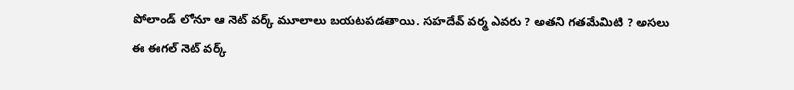పోలాండ్ లోనూ ఆ నెట్ వర్క్ మూలాలు బయటపడతాయి. సహదేవ్ వర్మ ఎవరు ? అతని గతమేమిటి ? అసలు ఈ ఈగల్ నెట్ వర్క్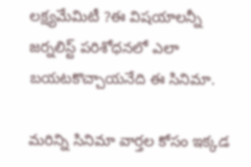లక్ష్యమేమిటీ ?ఈ విషయాలన్నీ జర్నలిస్ట్ పరిశోధనలో ఎలా బయటకొచ్చాయనేది ఈ సినిమా.

మరిన్ని సినిమా వార్తల కోసం ఇక్కడ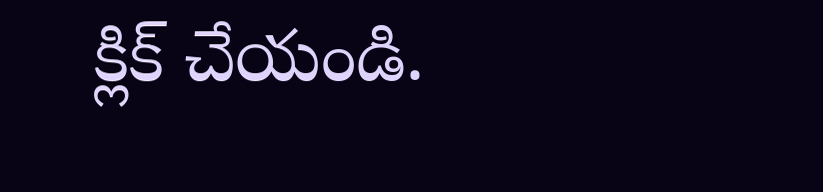క్లిక్ చేయండి.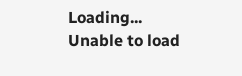Loading...
Unable to load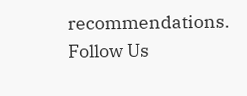recommendations.
Follow Us